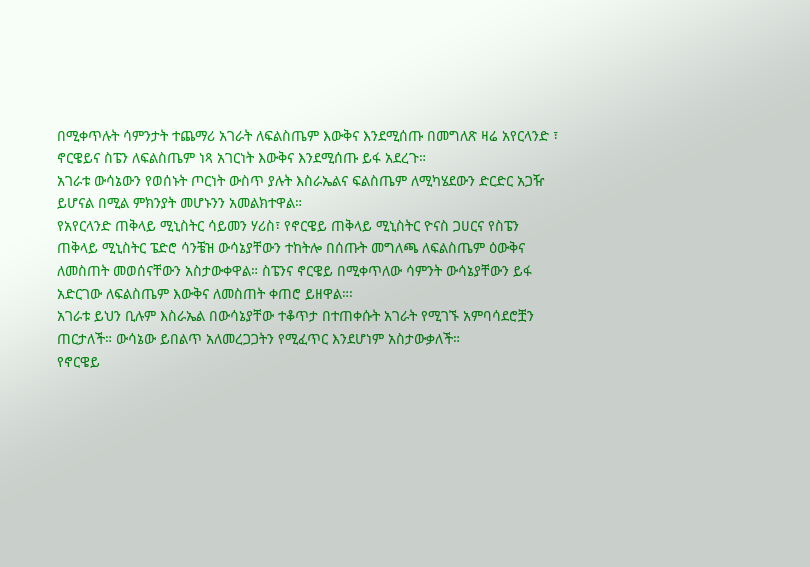በሚቀጥሉት ሳምንታት ተጨማሪ አገራት ለፍልስጤም እውቅና እንደሚሰጡ በመግለጽ ዛሬ አየርላንድ ፣ ኖርዌይና ስፔን ለፍልስጤም ነጻ አገርነት እውቅና እንደሚሰጡ ይፋ አደረጉ።
አገራቱ ውሳኔውን የወሰኑት ጦርነት ውስጥ ያሉት እስራኤልና ፍልስጤም ለሚካሄደውን ድርድር አጋዥ ይሆናል በሚል ምክንያት መሆኑንን አመልክተዋል።
የአየርላንድ ጠቅላይ ሚኒስትር ሳይመን ሃሪስ፣ የኖርዌይ ጠቅላይ ሚኒስትር ዮናስ ጋሀርና የስፔን ጠቅላይ ሚኒስትር ፔድሮ ሳንቼዝ ውሳኔያቸውን ተከትሎ በሰጡት መግለጫ ለፍልስጤም ዕውቅና ለመስጠት መወሰናቸውን አስታውቀዋል። ስፔንና ኖርዌይ በሚቀጥለው ሳምንት ውሳኔያቸውን ይፋ አድርገው ለፍልስጤም እውቅና ለመስጠት ቀጠሮ ይዘዋል።፡
አገራቱ ይህን ቢሉም እስራኤል በውሳኔያቸው ተቆጥታ በተጠቀሱት አገራት የሚገኙ አምባሳደሮቿን ጠርታለች። ውሳኔው ይበልጥ አለመረጋጋትን የሚፈጥር እንደሆነም አስታውቃለች።
የኖርዌይ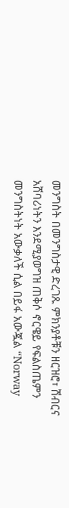መንግስት በመንግስታዊ ድረገጹ ምክንያቶቹን ዘርዝሮ፣ ሽብርና አሸባሪነትን እንደሚያወግዝ ጠቅሶ ኖርዌይ የፍልስጤምን መንግስትነት አውቃለች ሲል በይፋ አውጇል “Norway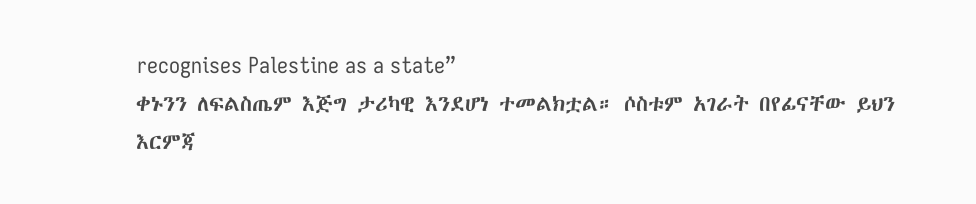recognises Palestine as a state”
ቀኑንን ለፍልስጤም እጅግ ታሪካዊ እንደሆነ ተመልክቷል። ሶስቱም አገራት በየፊናቸው ይህን እርምጃ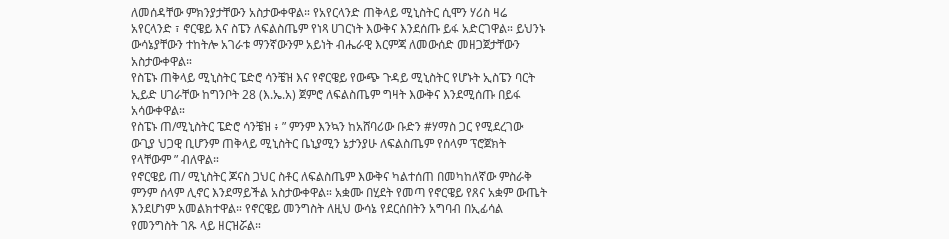ለመሰዳቸው ምክንያታቸውን አስታውቀዋል። የአየርላንድ ጠቅላይ ሚኒስትር ሲሞን ሃሪስ ዛሬ አየርላንድ ፣ ኖርዌይ እና ስፔን ለፍልስጤም የነጻ ሀገርነት እውቅና እንደሰጡ ይፋ አድርገዋል። ይህንኑ ውሳኔያቸውን ተከትሎ አገራቱ ማንኛውንም አይነት ብሔራዊ እርምጃ ለመውሰድ መዘጋጀታቸውን አስታውቀዋል።
የስፔኑ ጠቅላይ ሚኒስትር ፔድሮ ሳንቼዝ እና የኖርዌይ የውጭ ጉዳይ ሚኒስትር የሆኑት ኢስፔን ባርት ኢይድ ሀገራቸው ከግንቦት 28 (እ.ኤ.አ) ጀምሮ ለፍልስጤም ግዛት እውቅና እንደሚሰጡ በይፋ አሳውቀዋል።
የስፔኑ ጠ/ሚኒስትር ፔድሮ ሳንቼዝ ፥ ” ምንም እንኳን ከአሸባሪው ቡድን #ሃማስ ጋር የሚደረገው ውጊያ ህጋዊ ቢሆንም ጠቅላይ ሚኒስትር ቤኒያሚን ኔታንያሁ ለፍልስጤም የሰላም ፕሮጀክት የላቸውም ” ብለዋል።
የኖርዌይ ጠ/ ሚኒስትር ጆናስ ጋህር ስቶር ለፍልስጤም እውቅና ካልተሰጠ በመካከለኛው ምስራቅ ምንም ሰላም ሊኖር እንደማይችል አስታውቀዋል። አቋሙ በሂደት የመጣ የኖርዌይ የጸና አቋም ውጤት እንደሆነም አመልክተዋል። የኖርዌይ መንግስት ለዚህ ውሳኔ የደርሰበትን አግባብ በኢፊሳል የመንግስት ገጹ ላይ ዘርዝሯል።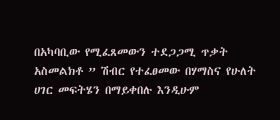በአካባቢው የሚፈጸመውን ተደጋጋሚ ጥቃት አስመልክቶ ” ሽብር የተፈፀመው በሃማስና የሁለት ሀገር መፍትሄን በማይቀበሉ እንዲሁም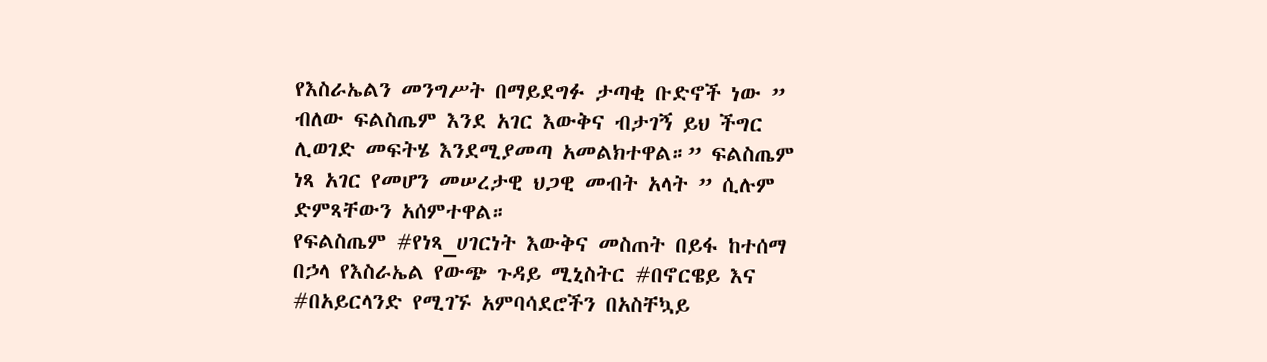የእስራኤልን መንግሥት በማይደግፉ ታጣቂ ቡድኖች ነው ” ብለው ፍልስጤም እንደ አገር እውቅና ብታገኝ ይህ ችግር ሊወገድ መፍትሄ እንደሚያመጣ አመልክተዋል።” ፍልስጤም ነጻ አገር የመሆን መሠረታዊ ህጋዊ መብት አላት ” ሲሉም ድምጻቸውን አሰምተዋል።
የፍልስጤም #የነጻ_ሀገርነት እውቅና መስጠት በይፋ ከተሰማ በኃላ የእስራኤል የውጭ ጉዳይ ሚኒስትር #በኖርዌይ እና #በአይርላንድ የሚገኙ አምባሳደሮችን በአስቸኳይ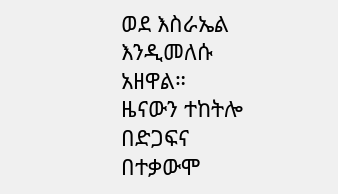ወደ እስራኤል እንዲመለሱ አዘዋል።
ዜናውን ተከትሎ በድጋፍና በተቃውሞ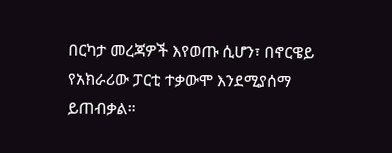በርካታ መረጃዎች እየወጡ ሲሆን፣ በኖርዌይ የአክራሪው ፓርቲ ተቃውሞ እንደሚያሰማ ይጠብቃል።